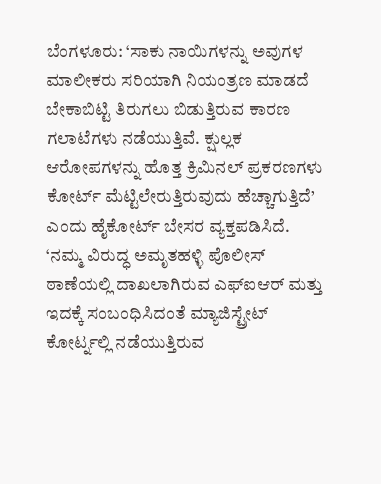ಬೆಂಗಳೂರು: ‘ಸಾಕು ನಾಯಿಗಳನ್ನು ಅವುಗಳ ಮಾಲೀಕರು ಸರಿಯಾಗಿ ನಿಯಂತ್ರಣ ಮಾಡದೆ ಬೇಕಾಬಿಟ್ಟಿ ತಿರುಗಲು ಬಿಡುತ್ತಿರುವ ಕಾರಣ ಗಲಾಟೆಗಳು ನಡೆಯುತ್ತಿವೆ. ಕ್ಷುಲ್ಲಕ ಆರೋಪಗಳನ್ನು ಹೊತ್ತ ಕ್ರಿಮಿನಲ್ ಪ್ರಕರಣಗಳು ಕೋರ್ಟ್ ಮೆಟ್ಟಿಲೇರುತ್ತಿರುವುದು ಹೆಚ್ಚಾಗುತ್ತಿದೆ’ ಎಂದು ಹೈಕೋರ್ಟ್ ಬೇಸರ ವ್ಯಕ್ತಪಡಿಸಿದೆ.
‘ನಮ್ಮ ವಿರುದ್ಧ ಅಮೃತಹಳ್ಳಿ ಪೊಲೀಸ್ ಠಾಣೆಯಲ್ಲಿ ದಾಖಲಾಗಿರುವ ಎಫ್ಐಆರ್ ಮತ್ತು ಇದಕ್ಕೆ ಸಂಬಂಧಿಸಿದಂತೆ ಮ್ಯಾಜಿಸ್ಟ್ರೇಟ್ ಕೋರ್ಟ್ನಲ್ಲಿ ನಡೆಯುತ್ತಿರುವ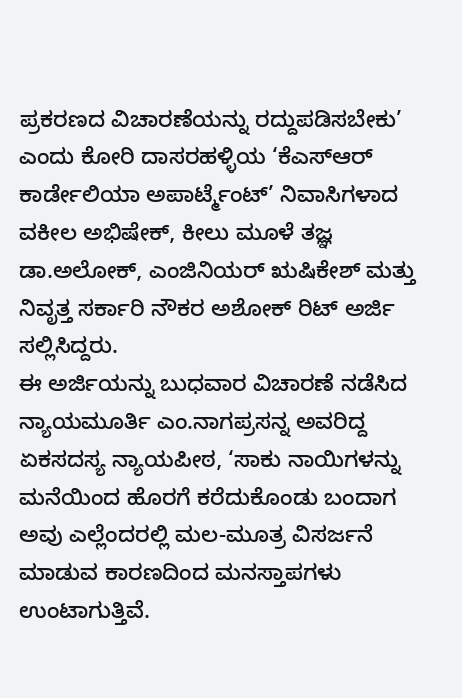ಪ್ರಕರಣದ ವಿಚಾರಣೆಯನ್ನು ರದ್ದುಪಡಿಸಬೇಕು’ ಎಂದು ಕೋರಿ ದಾಸರಹಳ್ಳಿಯ ‘ಕೆಎಸ್ಆರ್ ಕಾರ್ಡೇಲಿಯಾ ಅಪಾರ್ಟ್ಮೆಂಟ್’ ನಿವಾಸಿಗಳಾದ ವಕೀಲ ಅಭಿಷೇಕ್, ಕೀಲು ಮೂಳೆ ತಜ್ಞ ಡಾ.ಅಲೋಕ್, ಎಂಜಿನಿಯರ್ ಋಷಿಕೇಶ್ ಮತ್ತು ನಿವೃತ್ತ ಸರ್ಕಾರಿ ನೌಕರ ಅಶೋಕ್ ರಿಟ್ ಅರ್ಜಿ ಸಲ್ಲಿಸಿದ್ದರು.
ಈ ಅರ್ಜಿಯನ್ನು ಬುಧವಾರ ವಿಚಾರಣೆ ನಡೆಸಿದ ನ್ಯಾಯಮೂರ್ತಿ ಎಂ.ನಾಗಪ್ರಸನ್ನ ಅವರಿದ್ದ ಏಕಸದಸ್ಯ ನ್ಯಾಯಪೀಠ, ‘ಸಾಕು ನಾಯಿಗಳನ್ನು ಮನೆಯಿಂದ ಹೊರಗೆ ಕರೆದುಕೊಂಡು ಬಂದಾಗ ಅವು ಎಲ್ಲೆಂದರಲ್ಲಿ ಮಲ-ಮೂತ್ರ ವಿಸರ್ಜನೆ ಮಾಡುವ ಕಾರಣದಿಂದ ಮನಸ್ತಾಪಗಳು ಉಂಟಾಗುತ್ತಿವೆ.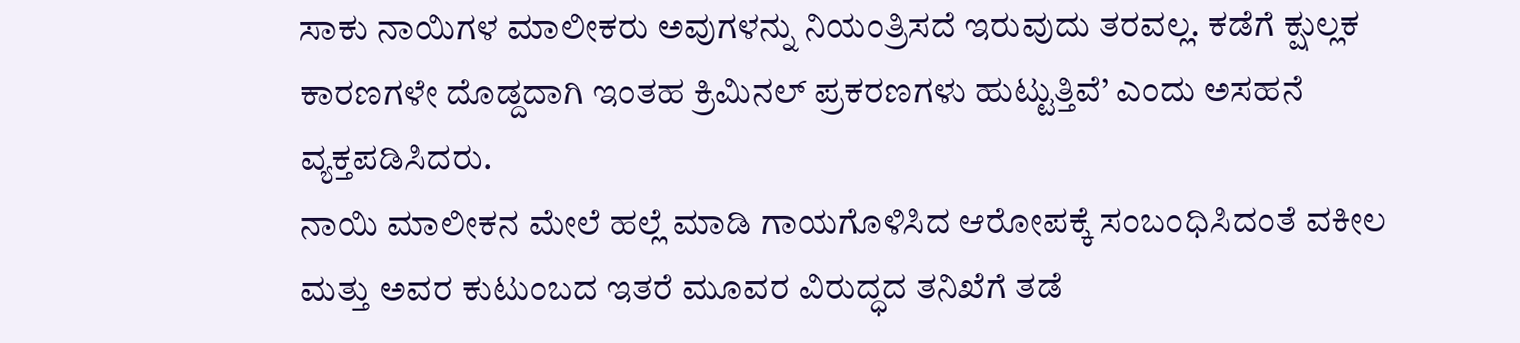ಸಾಕು ನಾಯಿಗಳ ಮಾಲೀಕರು ಅವುಗಳನ್ನು ನಿಯಂತ್ರಿಸದೆ ಇರುವುದು ತರವಲ್ಲ. ಕಡೆಗೆ ಕ್ಷುಲ್ಲಕ ಕಾರಣಗಳೇ ದೊಡ್ದದಾಗಿ ಇಂತಹ ಕ್ರಿಮಿನಲ್ ಪ್ರಕರಣಗಳು ಹುಟ್ಟುತ್ತಿವೆ’ ಎಂದು ಅಸಹನೆ ವ್ಯಕ್ತಪಡಿಸಿದರು.
ನಾಯಿ ಮಾಲೀಕನ ಮೇಲೆ ಹಲ್ಲೆ ಮಾಡಿ ಗಾಯಗೊಳಿಸಿದ ಆರೋಪಕ್ಕೆ ಸಂಬಂಧಿಸಿದಂತೆ ವಕೀಲ ಮತ್ತು ಅವರ ಕುಟುಂಬದ ಇತರೆ ಮೂವರ ವಿರುದ್ಧದ ತನಿಖೆಗೆ ತಡೆ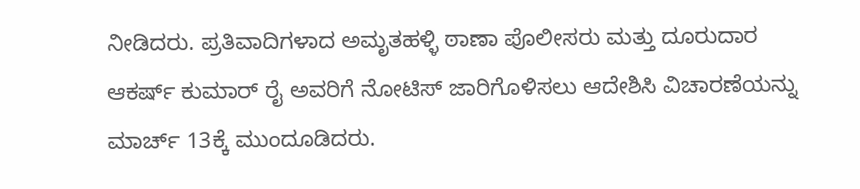ನೀಡಿದರು. ಪ್ರತಿವಾದಿಗಳಾದ ಅಮೃತಹಳ್ಳಿ ಠಾಣಾ ಪೊಲೀಸರು ಮತ್ತು ದೂರುದಾರ ಆಕರ್ಷ್ ಕುಮಾರ್ ರೈ ಅವರಿಗೆ ನೋಟಿಸ್ ಜಾರಿಗೊಳಿಸಲು ಆದೇಶಿಸಿ ವಿಚಾರಣೆಯನ್ನು ಮಾರ್ಚ್ 13ಕ್ಕೆ ಮುಂದೂಡಿದರು.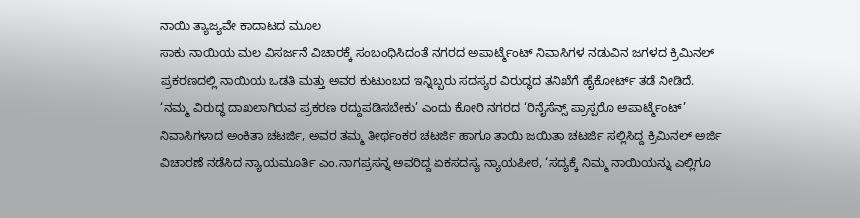ನಾಯಿ ತ್ಯಾಜ್ಯವೇ ಕಾದಾಟದ ಮೂಲ
ಸಾಕು ನಾಯಿಯ ಮಲ ವಿಸರ್ಜನೆ ವಿಚಾರಕ್ಕೆ ಸಂಬಂಧಿಸಿದಂತೆ ನಗರದ ಅಪಾರ್ಟ್ಮೆಂಟ್ ನಿವಾಸಿಗಳ ನಡುವಿನ ಜಗಳದ ಕ್ರಿಮಿನಲ್ ಪ್ರಕರಣದಲ್ಲಿ ನಾಯಿಯ ಒಡತಿ ಮತ್ತು ಅವರ ಕುಟುಂಬದ ಇನ್ನಿಬ್ಬರು ಸದಸ್ಯರ ವಿರುದ್ಧದ ತನಿಖೆಗೆ ಹೈಕೋರ್ಟ್ ತಡೆ ನೀಡಿದೆ.
‘ನಮ್ಮ ವಿರುದ್ಧ ದಾಖಲಾಗಿರುವ ಪ್ರಕರಣ ರದ್ದುಪಡಿಸಬೇಕು’ ಎಂದು ಕೋರಿ ನಗರದ ‘ರಿನೈಸೆನ್ಸ್ ಪ್ರಾಸ್ಪರೊ ಅಪಾರ್ಟ್ಮೆಂಟ್’ ನಿವಾಸಿಗಳಾದ ಅಂಕಿತಾ ಚಟರ್ಜಿ, ಅವರ ತಮ್ಮ ತೀರ್ಥಂಕರ ಚಟರ್ಜಿ ಹಾಗೂ ತಾಯಿ ಜಯಿತಾ ಚಟರ್ಜಿ ಸಲ್ಲಿಸಿದ್ದ ಕ್ರಿಮಿನಲ್ ಅರ್ಜಿ ವಿಚಾರಣೆ ನಡೆಸಿದ ನ್ಯಾಯಮೂರ್ತಿ ಎಂ.ನಾಗಪ್ರಸನ್ನ ಅವರಿದ್ದ ಏಕಸದಸ್ಯ ನ್ಯಾಯಪೀಠ, ‘ಸದ್ಯಕ್ಕೆ ನಿಮ್ಮ ನಾಯಿಯನ್ನು ಎಲ್ಲಿಗೂ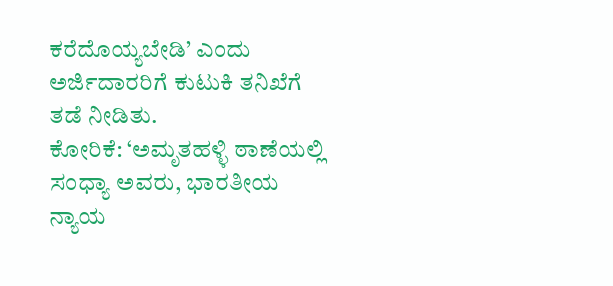ಕರೆದೊಯ್ಯಬೇಡಿ’ ಎಂದು ಅರ್ಜಿದಾರರಿಗೆ ಕುಟುಕಿ ತನಿಖೆಗೆ ತಡೆ ನೀಡಿತು.
ಕೋರಿಕೆ: ‘ಅಮೃತಹಳ್ಳಿ ಠಾಣೆಯಲ್ಲಿ ಸಂಧ್ಯಾ ಅವರು, ಭಾರತೀಯ ನ್ಯಾಯ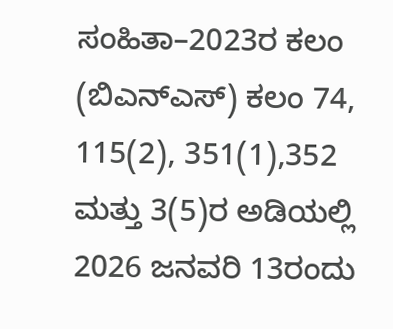ಸಂಹಿತಾ–2023ರ ಕಲಂ (ಬಿಎನ್ಎಸ್) ಕಲಂ 74, 115(2), 351(1),352 ಮತ್ತು 3(5)ರ ಅಡಿಯಲ್ಲಿ 2026 ಜನವರಿ 13ರಂದು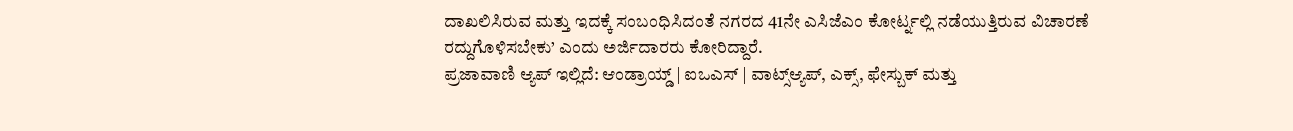ದಾಖಲಿಸಿರುವ ಮತ್ತು ಇದಕ್ಕೆ ಸಂಬಂಧಿಸಿದಂತೆ ನಗರದ 41ನೇ ಎಸಿಜೆಎಂ ಕೋರ್ಟ್ನಲ್ಲಿ ನಡೆಯುತ್ತಿರುವ ವಿಚಾರಣೆ ರದ್ದುಗೊಳಿಸಬೇಕು’ ಎಂದು ಅರ್ಜಿದಾರರು ಕೋರಿದ್ದಾರೆ.
ಪ್ರಜಾವಾಣಿ ಆ್ಯಪ್ ಇಲ್ಲಿದೆ: ಆಂಡ್ರಾಯ್ಡ್ | ಐಒಎಸ್ | ವಾಟ್ಸ್ಆ್ಯಪ್, ಎಕ್ಸ್, ಫೇಸ್ಬುಕ್ ಮತ್ತು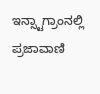ಇನ್ಸ್ಟಾಗ್ರಾಂನಲ್ಲಿ ಪ್ರಜಾವಾಣಿ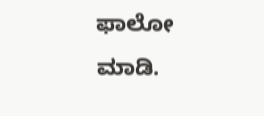ಫಾಲೋ ಮಾಡಿ.